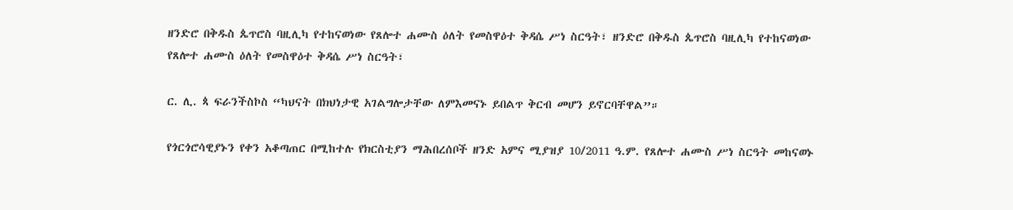ዘንድሮ በቅዱስ ጴጥሮስ ባዚሊካ የተከናወነው የጸሎተ ሐሙስ ዕለት የመስዋዕተ ቅዳሴ ሥነ ስርዓት፣ ዘንድሮ በቅዱስ ጴጥሮስ ባዚሊካ የተከናወነው የጸሎተ ሐሙስ ዕለት የመስዋዕተ ቅዳሴ ሥነ ስርዓት፣

ር. ሊ. ጳ ፍራንችስኮስ “ካህናት በክህነታዊ አገልግሎታቸው ለምእመናኑ ይበልጥ ቅርብ መሆን ይኖርባቸዋል”።

የጎርጎሮሳዊያኑን የቀን አቆጣጠር በሚከተሉ የክርስቲያን ማሕበረሰቦች ዘንድ አምና ሚያዝያ 10/2011 ዓ.ም. የጸሎተ ሐሙስ ሥነ ስርዓት መከናወኑ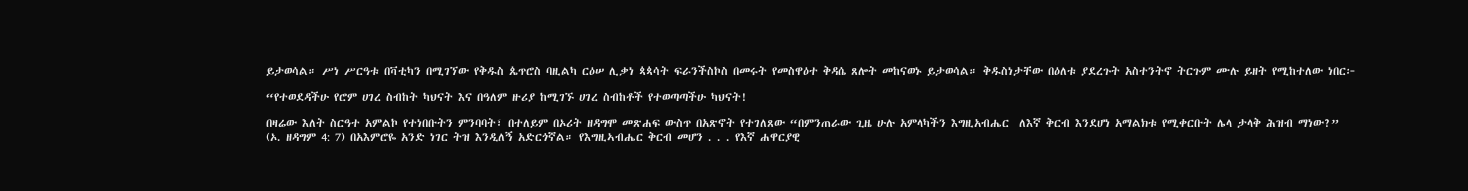ይታወሳል። ሥነ ሥርዓቱ በቫቲካን በሚገኘው የቅዱስ ጴጥሮስ ባዚልካ ርዕሠ ሊቃነ ጳጳሳት ፍራንችስኮስ በመሩት የመስዋዕተ ቅዳሴ ጸሎት መከናወኑ ይታወሳል። ቅዱስነታቸው በዕለቱ ያደረጉት አስተንትኖ ትርጉም ሙሉ ይዘት የሚከተለው ነበር፦

“የተወደዳችሁ የሮም ሀገረ ስብከት ካህናት እና በዓለም ዙሪያ ከሚገኙ ሀገረ ስብከቶች የተወጣጣችሁ ካህናት!

በዛሬው እለት ስርዓተ አምልኮ የተነበቡትን ምንባባት፣ በተለይም በኦሪት ዘዳግሞ መጽሐፍ ውስጥ በአጽኖት የተገለጸው “በምንጠራው ጊዜ ሁሉ አምላካችን እግዚአብሔር  ለእኛ ቅርብ እንደሆነ አማልክቱ የሚቀርቡት ሌላ ታላቅ ሕዝብ ማነው?” (ኦ. ዘዳግም 4: 7) በአእምሮዬ አንድ ነገር ትዝ እንዲለኝ አድርጎኛል። የእግዚኣብሔር ቅርብ መሆን . . . የእኛ ሐዋርያዊ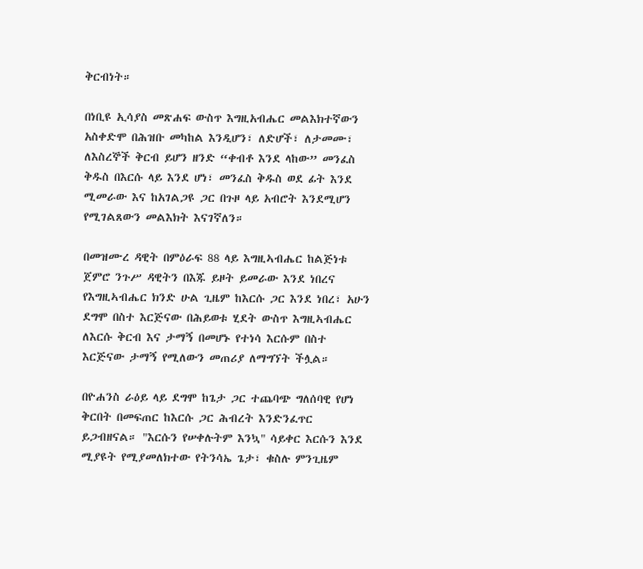ቅርብነት።

በነቢዩ ኢሳያስ መጽሐፍ ውስጥ እግዚአብሔር መልእክተኛውን አስቀድሞ በሕዝቡ መካከል እንዲሆን፣ ለድሆች፣ ለታመሙ፣ ለእስረኞች ቅርብ ይሆን ዘንድ “ቀብቶ እንደ ላከው” መንፈስ ቅዱስ በእርሱ ላይ እንደ ሆነ፣ መንፈስ ቅዱስ ወደ ፊት እንደ ሚመራው እና ከአገልጋዩ ጋር በጉዞ ላይ አብሮት እንደሚሆን የሚገልጸውን መልእክት እናገኛለን።

በመዝሙረ ዳዊት በምዕራፍ 88 ላይ እግዚኣብሔር ከልጅነቱ ጀምሮ ንጉሥ ዳዊትን በእጁ ይዞት ይመራው እንደ ነበረና የእግዚኣብሔር ክንድ ሁል ጊዜም ከእርሱ ጋር እንደ ነበረ፣ አሁን ደግሞ በስተ እርጅናው በሕይወቱ ሂደት ውስጥ እግዚኣብሔር ለእርሱ ቅርብ እና ታማኝ በመሆኑ የተነሳ እርሱም በስተ እርጅናው ታማኝ የሚለውን መጠሪያ ለማግኘት ችሏል።

በዮሐንስ ራዕይ ላይ ደግሞ ከጌታ ጋር ተጨባጭ ግለሰባዊ የሆነ ቅርበት በመፍጠር ከእርሱ ጋር ሕብረት እንድንፈጥር ይጋብዘናል። "እርሱን የሠቀሉትም እንኳ" ሳይቀር እርሱን እንደ ሚያዩት የሚያመለክተው የትንሳኤ ጌታ፣ ቁስሉ ምንጊዜም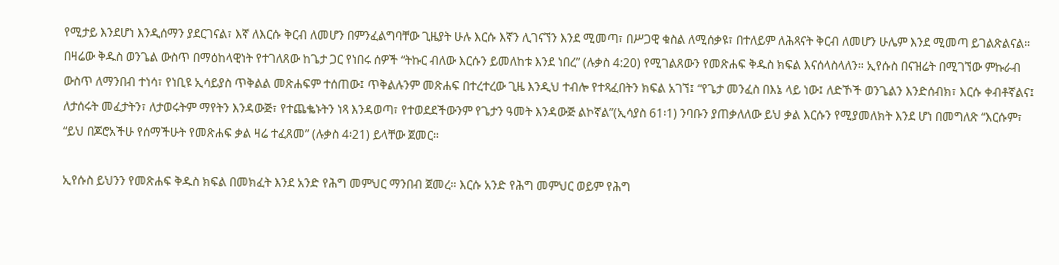የሚታይ እንደሆነ እንዲሰማን ያደርገናል፣ እኛ ለእርሱ ቅርብ ለመሆን በምንፈልግባቸው ጊዜያት ሁሉ እርሱ እኛን ሊገናኘን እንደ ሚመጣ፣ በሥጋዊ ቁስል ለሚሰቃዩ፣ በተለይም ለሕጻናት ቅርብ ለመሆን ሁሌም እንደ ሚመጣ ይገልጽልናል። በዛሬው ቅዱስ ወንጌል ውስጥ በማዕከላዊነት የተገለጸው ከጌታ ጋር የነበሩ ሰዎች “ትኩር ብለው እርሱን ይመለከቱ እንደ ነበረ” (ሉቃስ 4:20) የሚገልጸውን የመጽሐፍ ቅዱስ ክፍል እናሰላስላለን። ኢየሱስ በናዝሬት በሚገኘው ምኩራብ ውስጥ ለማንበብ ተነሳ፣ የነቢዩ ኢሳይያስ ጥቅልል መጽሐፍም ተሰጠው፤ ጥቅልሉንም መጽሐፍ በተረተረው ጊዜ እንዲህ ተብሎ የተጻፈበትን ክፍል አገኘ፤ “የጌታ መንፈስ በእኔ ላይ ነው፤ ለድኾች ወንጌልን እንድሰብክ፣ እርሱ ቀብቶኛልና፤ ለታሰሩት መፈታትን፣ ለታወሩትም ማየትን እንዳውጅ፣ የተጨቈኑትን ነጻ እንዳወጣ፣ የተወደደችውንም የጌታን ዓመት እንዳውጅ ልኮኛል”(ኢሳያስ 61፡1) ንባቡን ያጠቃለለው ይህ ቃል እርሱን የሚያመለክት እንደ ሆነ በመግለጽ “እርሱም፣ “ይህ በጆሮአችሁ የሰማችሁት የመጽሐፍ ቃል ዛሬ ተፈጸመ” (ሉቃስ 4፡21) ይላቸው ጀመር።

ኢየሱስ ይህንን የመጽሐፍ ቅዱስ ክፍል በመክፈት እንደ አንድ የሕግ መምህር ማንበብ ጀመረ። እርሱ አንድ የሕግ መምህር ወይም የሕግ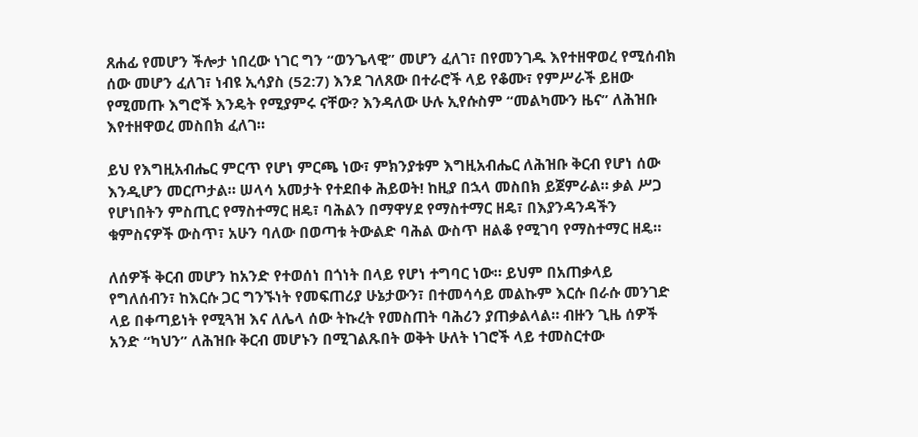ጸሐፊ የመሆን ችሎታ ነበረው ነገር ግን “ወንጌላዊ” መሆን ፈለገ፣ በየመንገዱ እየተዘዋወረ የሚሰብክ ሰው መሆን ፈለገ፣ ነብዩ ኢሳያስ (52:7) እንደ ገለጸው በተራሮች ላይ የቆሙ፣ የምሥራች ይዘው የሚመጡ እግሮች እንዴት የሚያምሩ ናቸው? እንዳለው ሁሉ ኢየሱስም “መልካሙን ዜና” ለሕዝቡ እየተዘዋወረ መስበክ ፈለገ።

ይህ የእግዚአብሔር ምርጥ የሆነ ምርጫ ነው፣ ምክንያቱም እግዚአብሔር ለሕዝቡ ቅርብ የሆነ ሰው እንዲሆን መርጦታል። ሠላሳ አመታት የተደበቀ ሕይወት! ከዚያ በኋላ መስበክ ይጀምራል። ቃል ሥጋ የሆነበትን ምስጢር የማስተማር ዘዴ፣ ባሕልን በማዋሃደ የማስተማር ዘዴ፣ በእያንዳንዳችን ቁምስናዎች ውስጥ፣ አሁን ባለው በወጣቱ ትውልድ ባሕል ውስጥ ዘልቆ የሚገባ የማስተማር ዘዴ።

ለሰዎች ቅርብ መሆን ከአንድ የተወሰነ በጎነት በላይ የሆነ ተግባር ነው። ይህም በአጠቃላይ የግለሰብን፣ ከእርሱ ጋር ግንኙነት የመፍጠሪያ ሁኔታውን፣ በተመሳሳይ መልኩም እርሱ በራሱ መንገድ ላይ በቀጣይነት የሚጓዝ እና ለሌላ ሰው ትኩረት የመስጠት ባሕሪን ያጠቃልላል። ብዙን ጊዜ ሰዎች አንድ “ካህን” ለሕዝቡ ቅርብ መሆኑን በሚገልጹበት ወቅት ሁለት ነገሮች ላይ ተመስርተው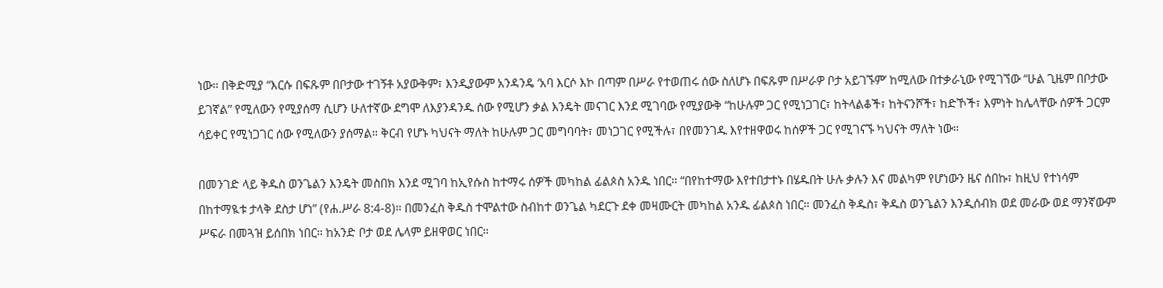ነው። በቅድሚያ “እርሱ በፍጹም በቦታው ተገኝቶ አያውቅም፣ እንዲያውም አንዳንዴ ‘አባ እርሶ እኮ በጣም በሥራ የተወጠሩ ሰው ስለሆኑ በፍጹም በሥራዎ ቦታ አይገኙም’ ከሚለው በተቃራኒው የሚገኘው “ሁል ጊዜም በቦታው ይገኛል” የሚለውን የሚያሰማ ሲሆን ሁለተኛው ደግሞ ለእያንዳንዱ ሰው የሚሆን ቃል እንዴት መናገር እንደ ሚገባው የሚያውቅ “ከሁሉም ጋር የሚነጋገር፣ ከትላልቆች፣ ከትናንሾች፣ ከድኾች፣ እምነት ከሌላቸው ሰዎች ጋርም ሳይቀር የሚነጋገር ሰው የሚለውን ያሰማል። ቅርብ የሆኑ ካህናት ማለት ከሁሉም ጋር መግባባት፣ መነጋገር የሚችሉ፣ በየመንገዱ እየተዘዋወሩ ከሰዎች ጋር የሚገናኙ ካህናት ማለት ነው።

በመንገድ ላይ ቅዱስ ወንጌልን እንዴት መስበክ እንደ ሚገባ ከኢየሱስ ከተማሩ ሰዎች መካከል ፊልጶስ አንዱ ነበር። “በየከተማው እየተበታተኑ በሄዱበት ሁሉ ቃሉን እና መልካም የሆነውን ዜና ሰበኩ፣ ከዚህ የተነሳም በከተማዪቱ ታላቅ ደስታ ሆነ” (የሐ.ሥራ 8:4-8)። በመንፈስ ቅዱስ ተሞልተው ስብከተ ወንጌል ካደርጉ ደቀ መዛሙርት መካከል አንዱ ፊልጶስ ነበር። መንፈስ ቅዱስ፣ ቅዱስ ወንጌልን እንዲሰብክ ወደ መራው ወደ ማንኛውም ሥፍራ በመጓዝ ይሰበክ ነበር። ከአንድ ቦታ ወደ ሌላም ይዘዋወር ነበር።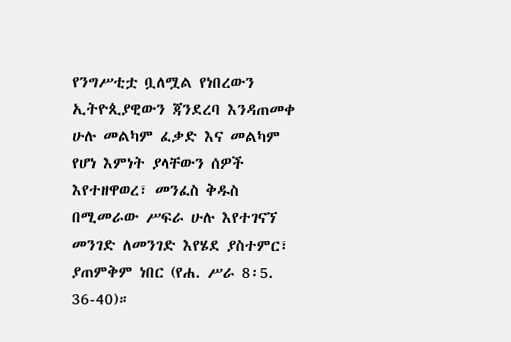የንግሥቲቷ ቧለሟል የነበረውን ኢትዮጲያዊውን ጃንደረባ እንዳጠመቀ ሁሉ መልካም ፈቃድ እና መልካም የሆነ እምነት ያላቸውን ሰዎች እየተዘዋወረ፣ መንፈስ ቅዱስ በሚመራው ሥፍራ ሁሉ እየተገናኘ መንገድ ለመንገድ እየሄደ ያስተምር፣ ያጠምቅም ነበር (የሐ. ሥራ 8፡5. 36-40)።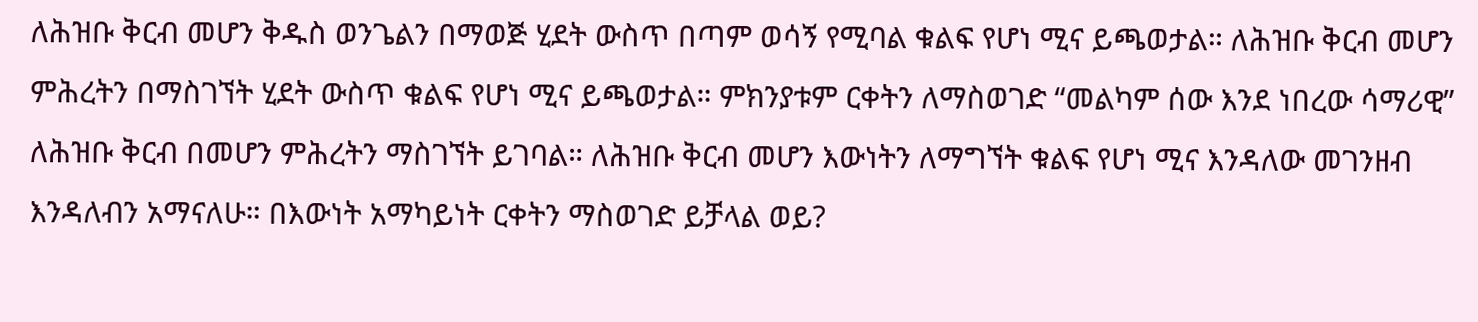ለሕዝቡ ቅርብ መሆን ቅዱስ ወንጌልን በማወጅ ሂደት ውስጥ በጣም ወሳኝ የሚባል ቁልፍ የሆነ ሚና ይጫወታል። ለሕዝቡ ቅርብ መሆን ምሕረትን በማስገኘት ሂደት ውስጥ ቁልፍ የሆነ ሚና ይጫወታል። ምክንያቱም ርቀትን ለማስወገድ “መልካም ሰው እንደ ነበረው ሳማሪዊ” ለሕዝቡ ቅርብ በመሆን ምሕረትን ማስገኘት ይገባል። ለሕዝቡ ቅርብ መሆን እውነትን ለማግኘት ቁልፍ የሆነ ሚና እንዳለው መገንዘብ እንዳለብን አማናለሁ። በእውነት አማካይነት ርቀትን ማስወገድ ይቻላል ወይ?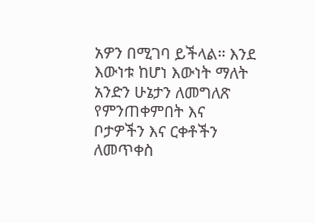አዎን በሚገባ ይችላል። እንደ እውነቱ ከሆነ እውነት ማለት አንድን ሁኔታን ለመግለጽ የምንጠቀምበት እና ቦታዎችን እና ርቀቶችን ለመጥቀስ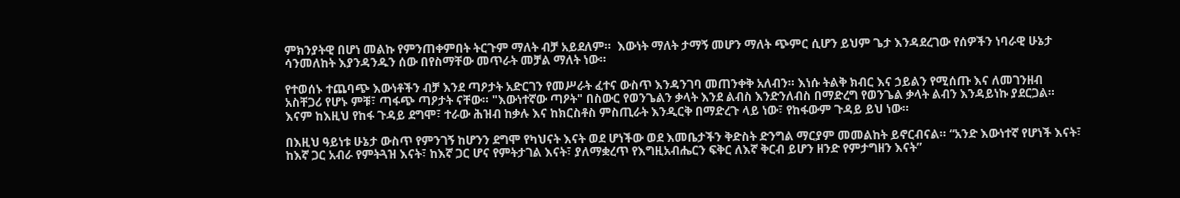ምክንያትዊ በሆነ መልኩ የምንጠቀምበት ትርጉም ማለት ብቻ አይደለም።  እውነት ማለት ታማኝ መሆን ማለት ጭምር ሲሆን ይህም ጌታ እንዳደረገው የሰዎችን ነባራዊ ሁኔታ ሳንመለከት እያንዳንዱን ሰው በየስማቸው መጥራት መቻል ማለት ነው።

የተወሰኑ ተጨባጭ እውነቶችን ብቻ እንደ ጣዖታት አድርገን የመሥራት ፈተና ውስጥ እንዳንገባ መጠንቀቅ አለብን። እነሱ ትልቅ ክብር እና ኃይልን የሚሰጡ እና ለመገንዘብ አስቸጋሪ የሆኑ ምቹ፣ ጣፋጭ ጣዖታት ናቸው። "እውነተኛው ጣዖት" በስውር የወንጌልን ቃላት እንደ ልብስ እንድንለብስ በማድረግ የወንጌል ቃላት ልብን እንዳይነኩ ያደርጋል። እናም ከእዚህ የከፋ ጉዳይ ደግሞ፣ ተራው ሕዝብ ከቃሉ እና ከክርስቶስ ምስጢራት እንዲርቅ በማድረጉ ላይ ነው፣ የከፋውም ጉዳይ ይህ ነው።

በእዚህ ዓይነቱ ሁኔታ ውስጥ የምንገኝ ከሆንን ደግሞ የካህናት እናት ወደ ሆነችው ወደ እመቤታችን ቅድስት ድንግል ማርያም መመልከት ይኖርብናል። “አንድ እውነተኛ የሆነች እናት፣ ከእኛ ጋር አብራ የምትጓዝ እናት፣ ከእኛ ጋር ሆና የምትታገል እናት፣ ያለማቋረጥ የእግዚአብሔርን ፍቅር ለእኛ ቅርብ ይሆን ዘንድ የምታግዘን እናት”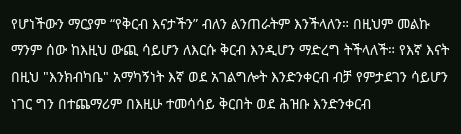የሆነችውን ማርያም “የቅርብ እናታችን” ብለን ልንጠራትም እንችላለን። በዚህም መልኩ ማንም ሰው ከእዚህ ውጪ ሳይሆን ለእርሱ ቅርብ እንዲሆን ማድረግ ትችላለች። የእኛ እናት በዚህ "እንክብካቤ" አማካኝነት እኛ ወደ አገልግሎት እንድንቀርብ ብቻ የምታደገን ሳይሆን ነገር ግን በተጨማሪም በእዚሁ ተመሳሳይ ቅርበት ወደ ሕዝቡ እንድንቀርብ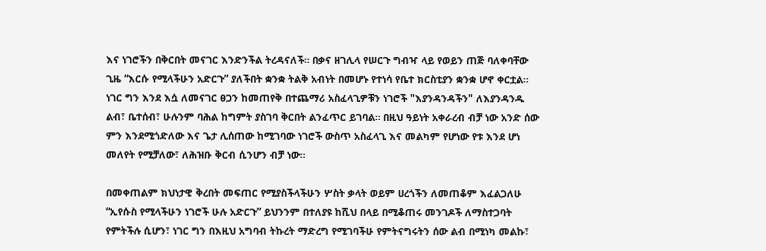እና ነገሮችን በቅርበት መናገር እንድንችል ትረዳናለች። በቃና ዘገሊላ የሠርጉ ግብዣ ላይ የወይን ጠጅ ባለቀባቸው ጊዜ “እርሱ የሚላችሁን አድርጉ” ያለችበት ቋንቋ ትልቅ አብነት በመሆኑ የተነሳ የቤተ ክርስቲያን ቋንቋ ሆኖ ቀርቷል። ነገር ግን እንደ እሷ ለመናገር ፀጋን ከመጠየቅ በተጨማሪ አስፈላጊዎቹን ነገሮች "እያንዳንዳችን" ለእያንዳንዱ ልብ፣ ቤተሰብ፣ ሁሉንም ባሕል ከግምት ያስገባ ቅርበት ልንፈጥር ይገባል። በዚህ ዓይነት አቀራረብ ብቻ ነው አንድ ሰው ምን እንደሚጎድለው እና ጌታ ሊሰጠው ከሚገባው ነገሮች ውስጥ አስፈላጊ እና መልካም የሆነው የቱ እንደ ሆነ መለየት የሚቻለው፣ ለሕዝቡ ቅርብ ሲንሆን ብቻ ነው።

በመቀጠልም ክህነታዊ ቅረበት መፍጠር የሚያስችላችሁን ሦስት ቃላት ወይም ሀረጎችን ለመጠቆም እፈልጋለሁ “ኢየሱስ የሚላችሁን ነገሮች ሁሉ አድርጉ” ይህንንም በተለያዩ ከሺህ በላይ በሚቆጠሩ መንገዶች ለማስተጋባት የምትችሉ ሲሆን፣ ነገር ግን በእዚህ አግባብ ትኩረት ማድረግ የሚገባችሁ የምትናግሩትን ሰው ልብ በሚነካ መልኩ፣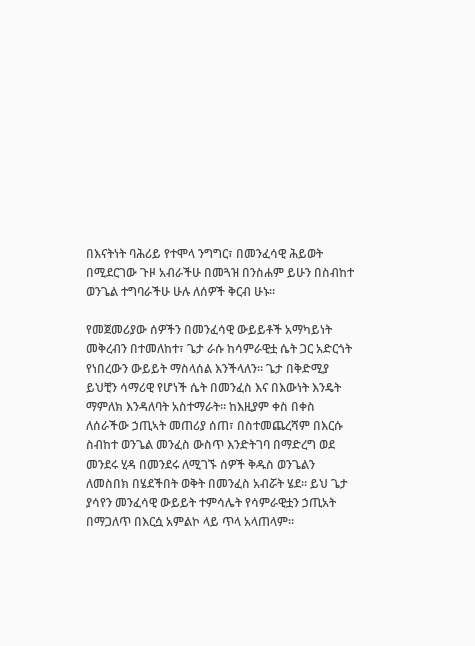በእናትነት ባሕሪይ የተሞላ ንግግር፣ በመንፈሳዊ ሕይወት በሚደርገው ጉዞ አብራችሁ በመጓዝ በንስሐም ይሁን በስብከተ ወንጌል ተግባራችሁ ሁሉ ለሰዎች ቅርብ ሁኑ።

የመጀመሪያው ሰዎችን በመንፈሳዊ ውይይቶች አማካይነት መቅረብን በተመለከተ፣ ጌታ ራሱ ከሳምራዊቷ ሴት ጋር አድርጎት የነበረውን ውይይት ማስላሰል እንችላለን። ጌታ በቅድሚያ ይህቺን ሳማሪዊ የሆነች ሴት በመንፈስ እና በእውነት እንዴት ማምለክ እንዳለባት አስተማራት። ከእዚያም ቀስ በቀስ ለሰራችው ኃጢኣት መጠሪያ ሰጠ፣ በስተመጨረሻም በእርሱ ስብከተ ወንጌል መንፈስ ውስጥ እንድትገባ በማድረግ ወደ መንደሩ ሂዳ በመንደሩ ለሚገኙ ሰዎች ቅዱስ ወንጌልን ለመስበክ በሄደችበት ወቅት በመንፈስ አብሯት ሄደ። ይህ ጌታ ያሳየን መንፈሳዊ ውይይት ተምሳሌት የሳምራዊቷን ኃጢአት በማጋለጥ በእርሷ አምልኮ ላይ ጥላ አላጠላም።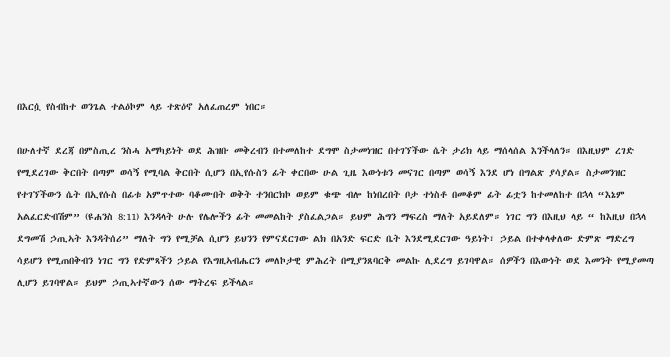በእርሷ የስብከተ ወንጌል ተልዕኮም ላይ ተጽዕኖ አለፈጠረም ነበር።

በሁለተኛ ደረጃ በምስጢረ ንስሓ አማካይነት ወደ ሕዝቡ መቅረብን በተመለከተ ደግሞ ስታመነዝር በተገኘችው ሴት ታሪክ ላይ ማሰላሰል እንችላለን። በእዚህም ረገድ የሚደረገው ቅርበት በጣም ወሳኝ የሚባል ቅርበት ሲሆን በኢየሱስን ፊት ቀርበው ሁል ጊዜ እውነቱን መናገር በጣም ወሳኝ እንደ ሆነ በግልጽ ያሳያል። ስታመንዝር የተገኘችውን ሴት በኢየሱስ በፊቱ አምጥተው ባቆሙበት ወቅት ተንበርክኮ ወይም ቁጭ ብሎ ከነበረበት ቦታ ተነስቶ በመቆም ፊት ፊቷን ከተመለከተ በኋላ “እኔም አልፈርድብሽም” (ዩሐንስ 8:11) እንዳላት ሁሉ የሌሎችን ፊት መመልከት ያስፈልጋል። ይህም ሕግን ማፍረስ ማለት አይደለም። ነገር ግን በእዚህ ላይ “ ከእዚህ በኋላ ደግመሽ ኃጢኣት እንዳትሰሪ” ማለት ግን የሚቻል ሲሆን ይህንን የምናደርገው ልክ በአንድ ፍርድ ቤት እንደሚደርገው ዓይነት፣ ኃይል በተቀላቀለው ድምጽ ማድረግ ሳይሆን የሚጠበቅብን ነገር ግን የድምጻችን ኃይል የእግዚኣብሔርን መለኮታዊ ምሕረት በሚያንጸባርቅ መልኩ ሊደረግ ይገባዋል። ሰዎችን በእውነት ወደ እመንት የሚያመጣ ሊሆን ይገባዋል። ይህም ኃጢኣተኛውን ሰው ማትረፍ ይችላል።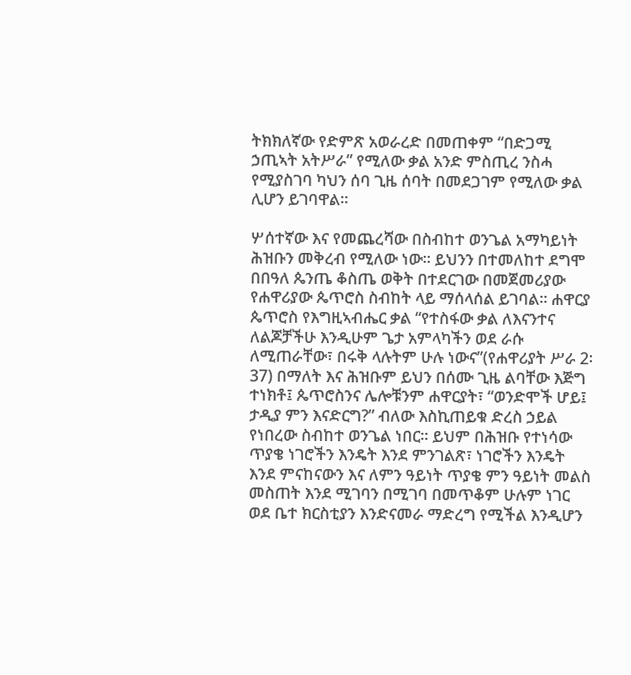ትክክለኛው የድምጽ አወራረድ በመጠቀም “በድጋሚ ኃጢኣት አትሥራ” የሚለው ቃል አንድ ምስጢረ ንስሓ የሚያስገባ ካህን ሰባ ጊዜ ሰባት በመደጋገም የሚለው ቃል ሊሆን ይገባዋል።

ሦሰተኛው እና የመጨረሻው በስብከተ ወንጌል አማካይነት ሕዝቡን መቅረብ የሚለው ነው። ይህንን በተመለከተ ደግሞ በበዓለ ጴንጤ ቆስጤ ወቅት በተደርገው በመጀመሪያው የሐዋሪያው ጴጥሮስ ስብከት ላይ ማሰላሰል ይገባል። ሐዋርያ ጴጥሮስ የእግዚኣብሔር ቃል “የተስፋው ቃል ለእናንተና ለልጆቻችሁ እንዲሁም ጌታ አምላካችን ወደ ራሱ ለሚጠራቸው፣ በሩቅ ላሉትም ሁሉ ነውና”(የሐዋሪያት ሥራ 2፡37) በማለት እና ሕዝቡም ይህን በሰሙ ጊዜ ልባቸው እጅግ ተነክቶ፤ ጴጥሮስንና ሌሎቹንም ሐዋርያት፣ “ወንድሞች ሆይ፤ ታዲያ ምን እናድርግ?” ብለው እስኪጠይቁ ድረስ ኃይል የነበረው ስብከተ ወንጌል ነበር። ይህም በሕዝቡ የተነሳው ጥያቄ ነገሮችን እንዴት እንደ ምንገልጽ፣ ነገሮችን እንዴት እንደ ምናከናውን እና ለምን ዓይነት ጥያቄ ምን ዓይነት መልስ መስጠት እንደ ሚገባን በሚገባ በመጥቆም ሁሉም ነገር ወደ ቤተ ክርስቲያን እንድናመራ ማድረግ የሚችል እንዲሆን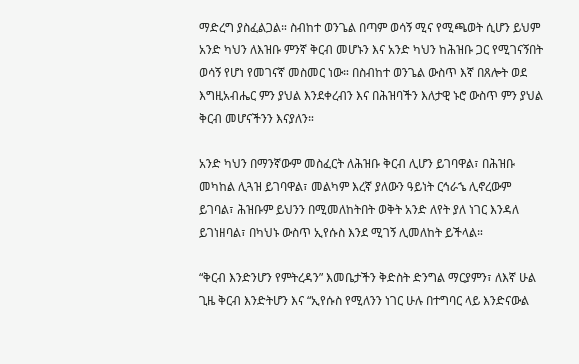ማድረግ ያስፈልጋል። ስብከተ ወንጌል በጣም ወሳኝ ሚና የሚጫወት ሲሆን ይህም አንድ ካህን ለእዝቡ ምንኛ ቅርብ መሆኑን እና አንድ ካህን ከሕዝቡ ጋር የሚገናኝበት ወሳኝ የሆነ የመገናኛ መስመር ነው። በስብከተ ወንጌል ውስጥ እኛ በጸሎት ወደ እግዚአብሔር ምን ያህል እንደቀረብን እና በሕዝባችን እለታዊ ኑሮ ውስጥ ምን ያህል ቅርብ መሆናችንን እናያለን።

አንድ ካህን በማንኛውም መስፈርት ለሕዝቡ ቅርብ ሊሆን ይገባዋል፣ በሕዝቡ መካከል ሊጓዝ ይገባዋል፣ መልካም እረኛ ያለውን ዓይነት ርኅራኄ ሊኖረውም ይገባል፣ ሕዝቡም ይህንን በሚመለከትበት ወቅት አንድ ለየት ያለ ነገር እንዳለ ይገነዘባል፣ በካህኑ ውስጥ ኢየሱስ እንደ ሚገኝ ሊመለከት ይችላል።

“ቅርብ እንድንሆን የምትረዳን” እመቤታችን ቅድስት ድንግል ማርያምን፣ ለእኛ ሁል ጊዜ ቅርብ እንድትሆን እና “ኢየሱስ የሚለንን ነገር ሁሉ በተግባር ላይ እንድናውል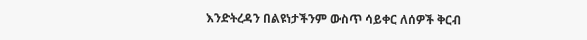እንድትረዳን በልዩነታችንም ውስጥ ሳይቀር ለሰዎች ቅርብ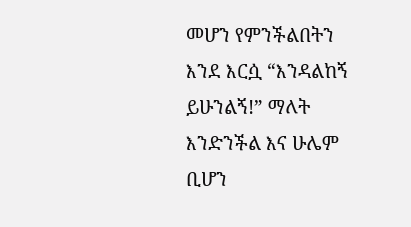መሆን የምንችልበትን እንደ እርሷ “እንዳልከኝ ይሁንልኝ!” ማለት እንድንችል እና ሁሌም ቢሆን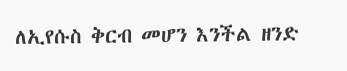ለኢየሱስ ቅርብ መሆን እንችል ዘንድ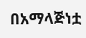በአማላጅነቷ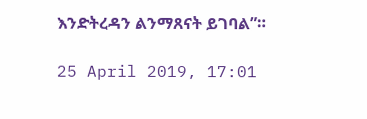እንድትረዳን ልንማጸናት ይገባል”።

25 April 2019, 17:01